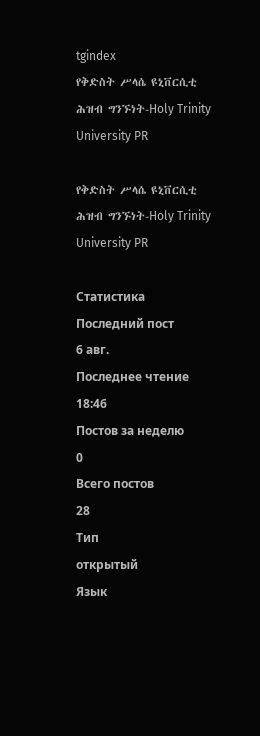tgindex
የቅድስት ሥላሴ ዩኒቨርሲቲ ሕዝብ ግንኙነት-Holy Trinity University PR

የቅድስት ሥላሴ ዩኒቨርሲቲ ሕዝብ ግንኙነት-Holy Trinity University PR

Статистика
Последний пост
6 авг.
Последнее чтение
18:46
Постов за неделю
0
Всего постов
28
Тип
открытый
Язык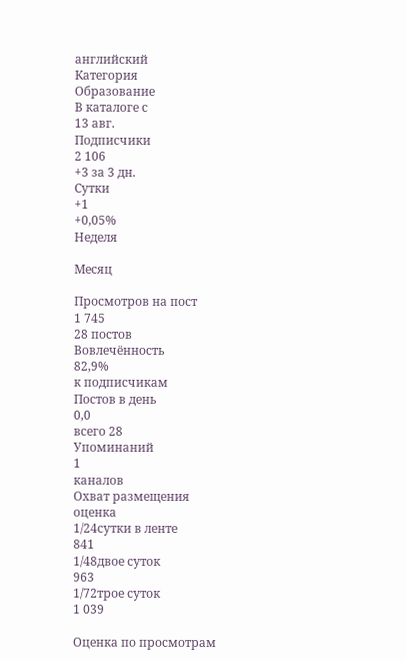английский
Категория
Образование
В каталоге с
13 авг.
Подписчики
2 106
+3 за 3 дн.
Сутки
+1
+0,05%
Неделя

Месяц

Просмотров на пост
1 745
28 постов
Вовлечённость
82,9%
к подписчикам
Постов в день
0,0
всего 28
Упоминаний
1
каналов
Охват размещения
оценка
1/24сутки в ленте
841
1/48двое суток
963
1/72трое суток
1 039

Оценка по просмотрам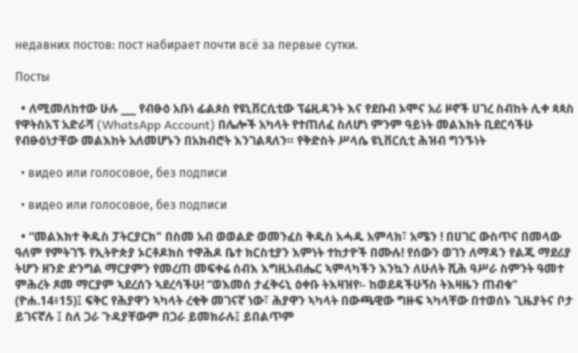недавних постов: пост набирает почти всё за первые сутки.

Посты

  • ለሚመለከተው ሁሉ ___ የብፁዕ አቡነ ፊልጶስ የዩኒቨርሲቲው ፕሬዚዳንት እና የደቡብ ኦሞና አሪ ዞኖች ሀገረ ስብከት ሊቀ ጳጳስ የዋትስአፕ አድራሻ (WhatsApp Account) በሌሎች አካላት የተጠለፈ ስለሆነ ምንም ዓይነት መልእክት ቢደርሳችሁ የብፁዕነታቸው መልእከት አለመሆኑን በአክብሮት እንገልጻለን። የቅድስት ሥላሴ ዩኒቨርሲቲ ሕዝብ ግንኙነት

  • видео или голосовое, без подписи

  • видео или голосовое, без подписи

  • “መልእክተ ቅዱስ ፓትርያርክ" በስመ አብ ወወልድ ወመንፈስ ቅዱስ አሓዱ አምላክ፣ አሜን ! በሀገር ውስጥና በመላው ዓለም የምትገኙ የኢትዮጵያ ኦርቶዶክስ ተዋሕዶ ቤተ ክርስቲያን እምነት ተከታዮች በሙሉ! የሰውን ወገን ለማዳን የልጁ ማደሪያ ትሆን ዘንድ ድንግል ማርያምን የመረጠ መፍቀሬ ሰብእ እግዚአብሔር ኣምላካችን እንኳን ለሁለት ሺሕ ዓሥራ ስምንት ዓመተ ምሕረት ጾመ ማርያም ኣደረሰን ኣደረሳችሁ! “ወእመሰ ታፈቅሩኒ ዕቀቡ ትእዛዝየ፡- ከወደዳችሁኝስ ትእዛዜን ጠብቁ" (ዮሐ.14፥15)፤ ፍቅር የሕያዋን ኣካላት ረቂቅ መገናኛ ነው፣ ሕያዋን ኣካላት በውጫዊው ግዙፍ ኣካላቸው በተወሰኑ ጊዜያትና ቦታ ይገናኛሉ ፤ ስለ ጋራ ጉዳያቸውም በጋራ ይመክራሉ፤ ይበልጥም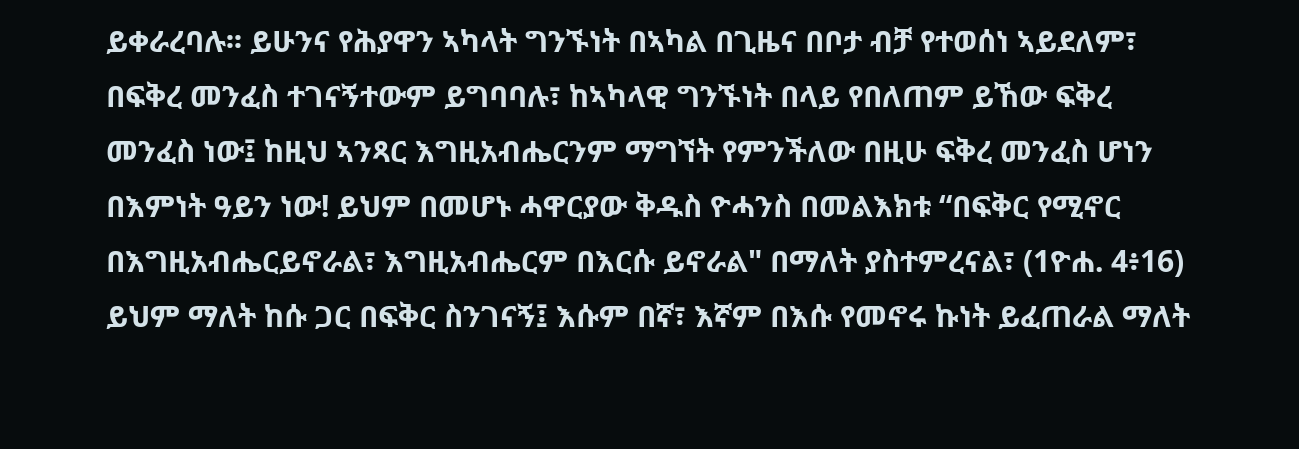ይቀራረባሉ፡፡ ይሁንና የሕያዋን ኣካላት ግንኙነት በኣካል በጊዜና በቦታ ብቻ የተወሰነ ኣይደለም፣ በፍቅረ መንፈስ ተገናኝተውም ይግባባሉ፣ ከኣካላዊ ግንኙነት በላይ የበለጠም ይኸው ፍቅረ መንፈስ ነው፤ ከዚህ ኣንጻር እግዚአብሔርንም ማግኘት የምንችለው በዚሁ ፍቅረ መንፈስ ሆነን በእምነት ዓይን ነው! ይህም በመሆኑ ሓዋርያው ቅዱስ ዮሓንስ በመልእክቱ “በፍቅር የሚኖር በእግዚአብሔርይኖራል፣ እግዚአብሔርም በእርሱ ይኖራል" በማለት ያስተምረናል፣ (1ዮሐ. 4፥16) ይህም ማለት ከሱ ጋር በፍቅር ስንገናኝ፤ እሱም በኛ፣ እኛም በእሱ የመኖሩ ኩነት ይፈጠራል ማለት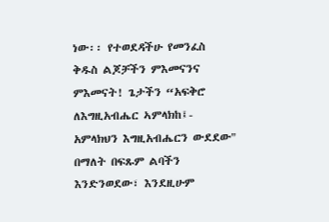ነው፡፡ የተወደዳችሁ የመንፈስ ቅዱስ ልጆቻችን ምእመናንና ምእመናት! ጌታችን “አፍቅሮ ለእግዚአብሔር ኣምላክከ፤- አምላክህን እግዚአብሔርን ውደደው" በማለት በፍጹም ልባችን እንድንወደው፣ እንደዚሁም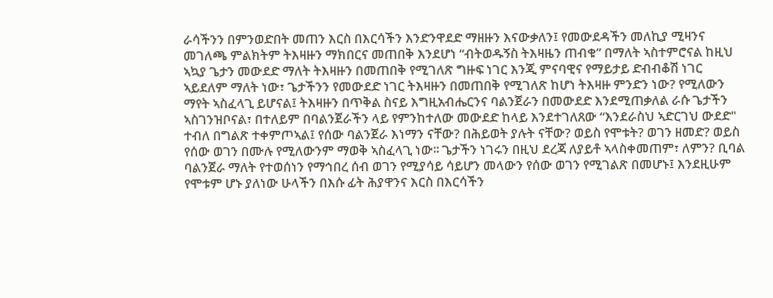ራሳችንን በምንወድበት መጠን እርስ በእርሳችን እንድንዋደድ ማዘዙን እናውቃለን፤ የመውደዳችን መለኪያ ሚዛንና መገለጫ ምልክትም ትእዛዙን ማክበርና መጠበቅ እንደሆነ “ብትወዱኝስ ትእዛዜን ጠብቁ” በማለት ኣስተምሮናል ከዚህ ኣኳያ ጌታን መውደድ ማለት ትእዛዙን በመጠበቅ የሚገለጽ ግዙፍ ነገር እንጂ ምናባዊና የማይታይ ድብብቆሽ ነገር ኣይደለም ማለት ነው፣ ጌታችንን የመውደድ ነገር ትእዛዙን በመጠበቅ የሚገለጽ ከሆነ ትእዛዙ ምንድን ነው? የሚለውን ማየት ኣስፈላጊ ይሆናል፤ ትእዛዙን በጥቅል ስናይ እግዚአብሔርንና ባልንጀራን በመውደድ እንደሚጠቃለል ራሱ ጌታችን ኣስገንዝቦናል፣ በተለይም በባልንጀራችን ላይ የምንከተለው መውደድ ከላይ እንደተገለጸው “እንደራስህ ኣድርገህ ውደድ" ተብለ በግልጽ ተቀምጦኣል፤ የሰው ባልንጀራ እነማን ናቸው? በሕይወት ያሉት ናቸው? ወይስ የሞቱት? ወገን ዘመድ? ወይስ የሰው ወገን በሙሉ የሚለውንም ማወቅ ኣስፈላጊ ነው፡፡ ጌታችን ነገሩን በዚህ ደረጃ ለያይቶ ኣላስቀመጠም፣ ለምን? ቢባል ባልንጀራ ማለት የተወሰነን የማኅበረ ሰብ ወገን የሚያሳይ ሳይሆን መላውን የሰው ወገን የሚገልጽ በመሆኑ፤ እንደዚሁም የሞቱም ሆኑ ያለነው ሁላችን በእሱ ፊት ሕያዋንና እርስ በእርሳችን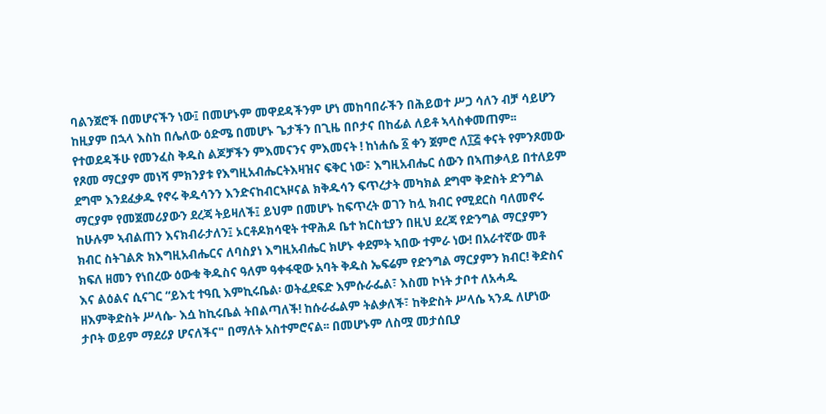ባልንጀሮች በመሆናችን ነው፤ በመሆኑም መዋደዳችንም ሆነ መከባበራችን በሕይወተ ሥጋ ሳለን ብቻ ሳይሆን ከዚያም በኋላ እስከ በሌለው ዕድሜ በመሆኑ ጌታችን በጊዜ በቦታና በከፊል ለይቶ ኣላስቀመጠም፡፡ የተወደዳችሁ የመንፈስ ቅዱስ ልጆቻችን ምእመናንና ምእመናት ! ከነሐሴ ፩ ቀን ጀምሮ ለ፲፭ ቀናት የምንጾመው የጾመ ማርያም መነሻ ምክንያቱ የእግዚአብሔርትእዛዝና ፍቅር ነው፣ እግዚአብሔር ሰውን በኣጠቃላይ በተለይም ደግሞ እንደፈቃዱ የኖሩ ቅዱሳንን እንድናከብርኣዞናል ክቅዱሳን ፍጥረታት መካክል ደግሞ ቅድስት ድንግል ማርያም የመጀመሪያውን ደረጃ ትይዛለች፤ ይህም በመሆኑ ከፍጥረት ወገን ከሏ ክብር የሚደርስ ባለመኖሩ ከሁሉም ኣብልጠን እናክብራታለን፤ ኦርቶዶክሳዊት ተዋሕዶ ቤተ ክርስቲያን በዚህ ደረጃ የድንግል ማርያምን ክብር ስትገልጽ ክእግዚአብሔርና ለባስያነ እግዚአብሔር ክሆኑ ቀደምት ኣበው ተምራ ነው! በአራተኛው መቶ ክፍለ ዘመን የነበረው ዕውቁ ቅዱስና ዓለም ዓቀፋዊው አባት ቅዱስ ኤፍሬም የድንግል ማርያምን ክብር! ቅድስና እና ልዕልና ሲናገር “ይእቲ ተዓቢ እምኪሩቤል፡ ወትፈደፍድ እምሱራፌል፣ እስመ ኮነት ታቦተ ለአሓዱ ዘእምቅድስት ሥላሴ- እሷ ከኪሩቤል ትበልጣለች! ከሱራፌልም ትልቃለች፣ ከቅድስት ሥላሴ ኣንዱ ለሆነው ታቦት ወይም ማደሪያ ሆናለችና" በማለት አስተምሮናል፡፡ በመሆኑም ለስሟ መታሰቢያ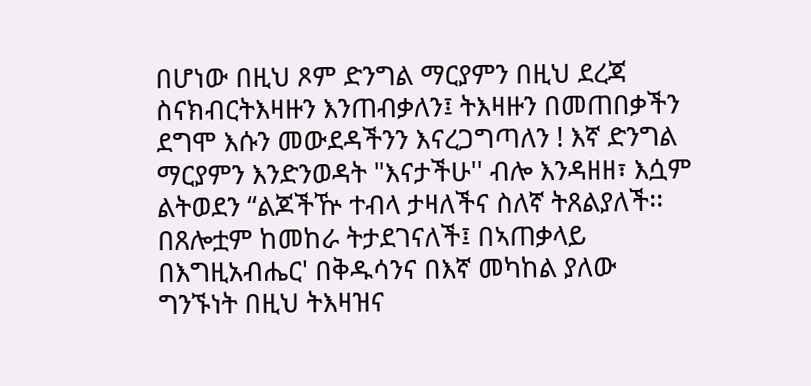በሆነው በዚህ ጾም ድንግል ማርያምን በዚህ ደረጃ ስናክብርትእዛዙን እንጠብቃለን፤ ትእዛዙን በመጠበቃችን ደግሞ እሱን መውደዳችንን እናረጋግጣለን ! እኛ ድንግል ማርያምን እንድንወዳት "እናታችሁ'' ብሎ እንዳዘዘ፣ እሷም ልትወደን “ልጆችዅ ተብላ ታዛለችና ስለኛ ትጸልያለች፡፡ በጸሎቷም ከመከራ ትታደገናለች፤ በኣጠቃላይ በእግዚአብሔር' በቅዱሳንና በእኛ መካከል ያለው ግንኙነት በዚህ ትእዛዝና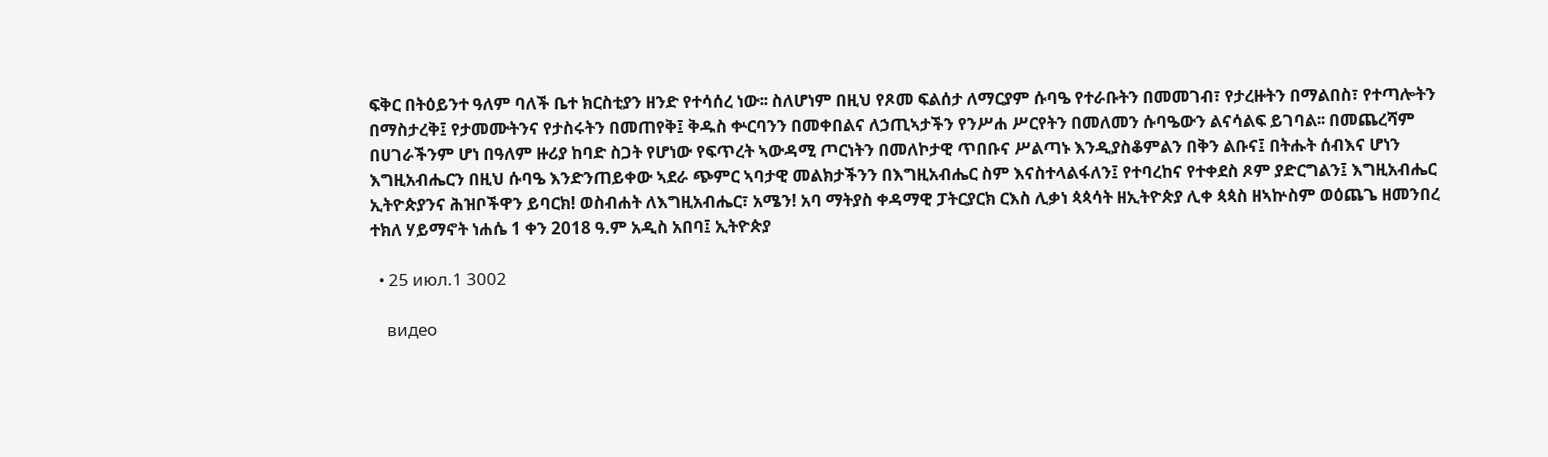ፍቅር በትዕይንተ ዓለም ባለች ቤተ ክርስቲያን ዘንድ የተሳሰረ ነው፡፡ ስለሆነም በዚህ የጾመ ፍልሰታ ለማርያም ሱባዔ የተራቡትን በመመገብ፣ የታረዙትን በማልበስ፣ የተጣሎትን በማስታረቅ፤ የታመሙትንና የታስሩትን በመጠየቅ፤ ቅዱስ ቍርባንን በመቀበልና ለኃጢኣታችን የንሥሐ ሥርየትን በመለመን ሱባዔውን ልናሳልፍ ይገባል፡፡ በመጨረሻም በሀገራችንም ሆነ በዓለም ዙሪያ ከባድ ስጋት የሆነው የፍጥረት ኣውዳሚ ጦርነትን በመለኮታዊ ጥበቡና ሥልጣኑ እንዲያስቆምልን በቅን ልቡና፤ በትሑት ሰብእና ሆነን እግዚአብሔርን በዚህ ሱባዔ እንድንጠይቀው ኣደራ ጭምር ኣባታዊ መልክታችንን በእግዚአብሔር ስም እናስተላልፋለን፤ የተባረከና የተቀደስ ጾም ያድርግልን፤ እግዚአብሔር ኢትዮጵያንና ሕዝቦችዋን ይባርክ! ወስብሐት ለእግዚአብሔር፣ አሜን! አባ ማትያስ ቀዳማዊ ፓትርያርክ ርእስ ሊቃነ ጳጳሳት ዘኢትዮጵያ ሊቀ ጳጳስ ዘኣኵስም ወዕጨጌ ዘመንበረ ተክለ ሃይማኖት ነሐሴ 1 ቀን 2018 ዓ.ም አዲስ አበባ፤ ኢትዮጵያ

  • 25 июл.1 3002

    видео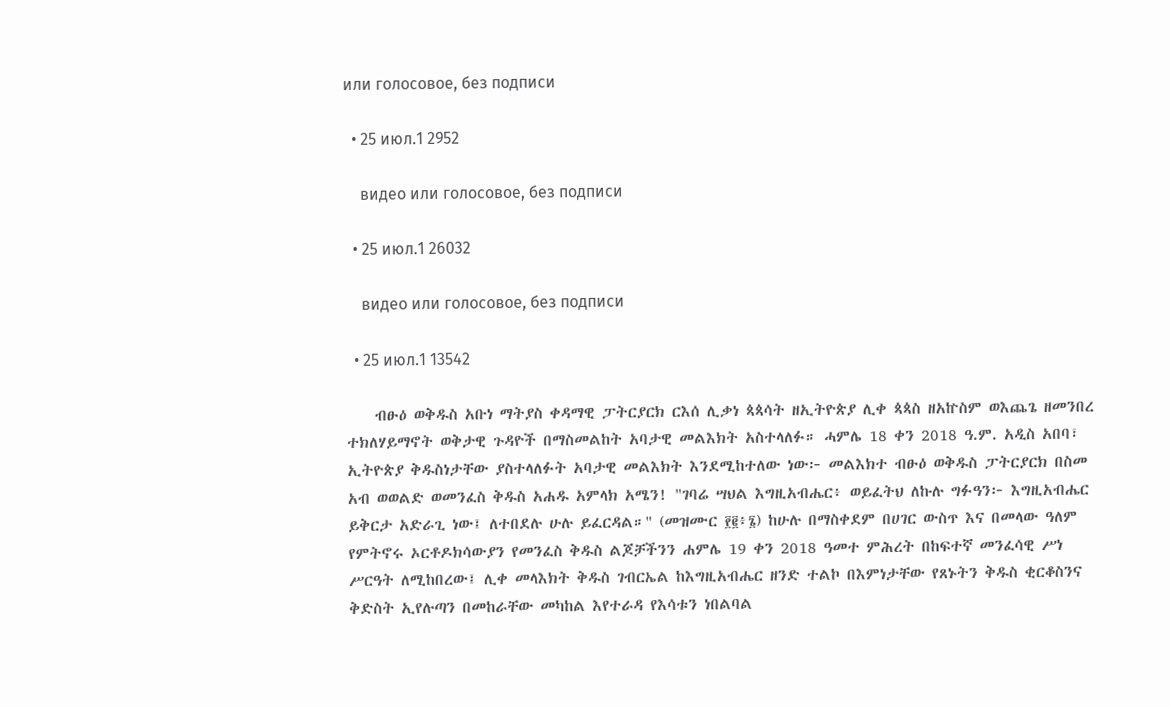или голосовое, без подписи

  • 25 июл.1 2952

    видео или голосовое, без подписи

  • 25 июл.1 26032

    видео или голосовое, без подписи

  • 25 июл.1 13542

    ብፁዕ ወቅዱስ አቡነ ማትያስ ቀዳማዊ ፓትርያርክ ርእሰ ሊቃነ ጳጳሳት ዘኢትዮጵያ ሊቀ ጳጳስ ዘአኵስም ወእጨጌ ዘመንበረ ተክለሃይማኖት ወቅታዊ ጉዳዮች በማስመልከት አባታዊ መልእክት አስተላለፉ። ሓምሌ 18 ቀን 2018 ዓ.ም. አዲስ አበባ፣ ኢትዮጵያ ቅዱስነታቸው ያስተላለፉት አባታዊ መልእክት እንደሚከተለው ነው፦ መልእክተ ብፁዕ ወቅዱስ ፓትርያርክ በስመ አብ ወወልድ ወመንፈስ ቅዱስ አሐዱ አምላክ አሜን! "ገባሬ ሣህል እግዚአብሔር፥ ወይፈትህ ለኩሉ ግፉዓን፦ እግዚአብሔር ይቅርታ አድራጊ ነው፤ ለተበደሉ ሁሉ ይፈርዳል።" (መዝሙር ፻፪፥፮) ከሁሉ በማስቀደም በሀገር ውስጥ እና በመላው ዓለም የምትኖሩ ኦርቶዶክሳውያን የመንፈስ ቅዱስ ልጆቻችንን ሐምሌ 19 ቀን 2018 ዓመተ ምሕረት በከፍተኛ መንፈሳዊ ሥነ ሥርዓት ለሚከበረው፤ ሊቀ መላእክት ቅዱስ ገብርኤል ከእግዚአብሔር ዘንድ ተልኮ በእምነታቸው የጸኑትን ቅዱስ ቂርቆስንና ቅድስት ኢየሉጣን በመከራቸው መካከል እየተራዳ የእሳቱን ነበልባል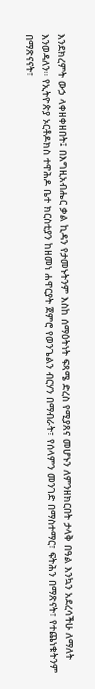እንደክረምት ውኃ ላቀዘቀዘበት፤ በእግዚአብሔር ቃል ኪዳን የታመኑትንም እስከ ሰማዕትነት ፍጻሜ ድረስ የሚያጸና መሆኑን ለምንዘክርበት ታላቅ በዓል እንኳን አደረሳችሁ ለማለት እንወዳለን። የኢትዮጵያ ኦርቶዶክስ ተዋሕዶ ቤተ ክርስቲያን ከዘመነ ሐዋርያት ጀምሮ የወንጌልን ብርሃን በማብራት፣ የሰላምን መንገድ በማስተማር፣ ፍትሕን በማጽናት፣ የተጨነቁትንም በማጽናናት፣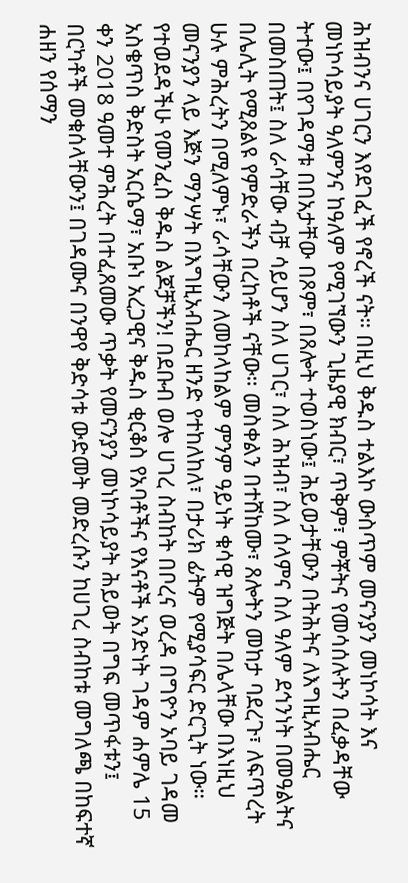ሕዝብንና ሀገርን እየደገፈች የኖረች ናት። በዚህ ቅዱስ ተልእኮ ውስጥም መናንያን መነኮሳት እና መነኮሳይያት ዓለምንና ከዓለም የሚገኘውን ጊዜያዊ ክብር፣ ጥቅም፣ ምቾትና የመሳሰሉትን በፈቃዳቸው ትተው፤ በየገዳማቱ በበአታቸው በጾም፣ በጸሎት ተወስነው፤ ሕይወታቸውን በትሕትና ለእግዚአብሔር በመስጠት፤ ስለ ራሳቸው ብቻ ሳይሆን ስለ ሀገር፣ ስለ ሕዝብ፣ ስለ ሰላምና ስለ ዓለም ደኅንነት በመዓልትና በሌሊት የሚጸልዩ የምድራችን በረከቶች ናቸው። መስቀልን በተሸከሙ፣ ጸሎትን መከታ ባደረጉ፣ ለፍጥረት ሁሉ ምሕረትን በሚለምኑ፣ ራሳቸውን ለመከላከልም ምንም ዓይነት ቁሳዊ ዝግጅት በሌላቸው በእነዚህ መናንያን ላይ እጅን ማንሣት በእግዚአብሔር ዘንድ የተከለከለ፣ በታሪክ ፊትም የሚያሳፍር ድርጊት ነው። የተወደዳችሁ የመንፈስ ቅዱስ ልጆቻችን! በደቡብ ወሎ ሀገረ ስብከት በቦረና ወረዳ በግዮን አባይ ገዳመ አስቄጥስ ቅድስት አርሴማ፣ አቡነ አረጋዊና ቅዱስ ቂርቆስ የአባቶችና የእናቶች አንድነት ገዳም ሐምሌ 15 ቀን 2018 ዓመተ ምሕረት በተፈጸመው ጥቃት የመናንያን መነኮሳይያት ሕይወት በግፍ መጥፋቱን፤ በርካቶች መቁሰላቸውን፤ በገዳሙና በንዋየ ቅድሳቱ ውድመት መድረሱን ከሀገረ ስብከቱ መግለጫ በከፍተኛ ሐዘን የሰማን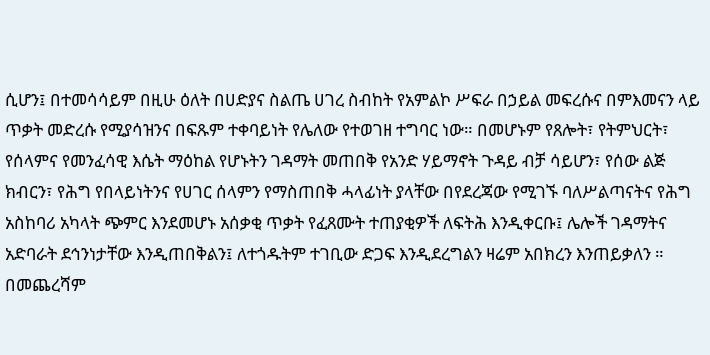ሲሆን፤ በተመሳሳይም በዚሁ ዕለት በሀድያና ስልጤ ሀገረ ስብከት የአምልኮ ሥፍራ በኃይል መፍረሱና በምእመናን ላይ ጥቃት መድረሱ የሚያሳዝንና በፍጹም ተቀባይነት የሌለው የተወገዘ ተግባር ነው። በመሆኑም የጸሎት፣ የትምህርት፣ የሰላምና የመንፈሳዊ እሴት ማዕከል የሆኑትን ገዳማት መጠበቅ የአንድ ሃይማኖት ጉዳይ ብቻ ሳይሆን፣ የሰው ልጅ ክብርን፣ የሕግ የበላይነትንና የሀገር ሰላምን የማስጠበቅ ሓላፊነት ያላቸው በየደረጃው የሚገኙ ባለሥልጣናትና የሕግ አስከባሪ አካላት ጭምር እንደመሆኑ አሰቃቂ ጥቃት የፈጸሙት ተጠያቂዎች ለፍትሕ እንዲቀርቡ፤ ሌሎች ገዳማትና አድባራት ደኅንነታቸው እንዲጠበቅልን፤ ለተጎዱትም ተገቢው ድጋፍ እንዲደረግልን ዛሬም አበክረን እንጠይቃለን ። በመጨረሻም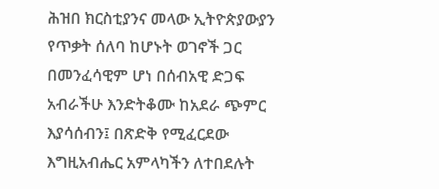ሕዝበ ክርስቲያንና መላው ኢትዮጵያውያን የጥቃት ሰለባ ከሆኑት ወገኖች ጋር በመንፈሳዊም ሆነ በሰብአዊ ድጋፍ አብራችሁ እንድትቆሙ ከአደራ ጭምር እያሳሰብን፤ በጽድቅ የሚፈርደው እግዚአብሔር አምላካችን ለተበደሉት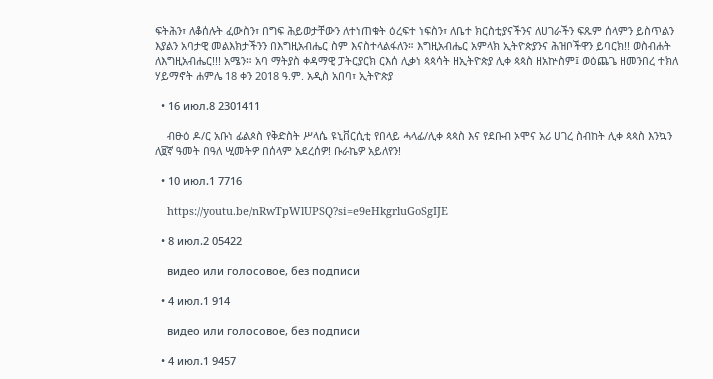ፍትሕን፣ ለቆሰሉት ፈውስን፣ በግፍ ሕይወታቸውን ለተነጠቁት ዕረፍተ ነፍስን፣ ለቤተ ክርስቲያናችንና ለሀገራችን ፍጹም ሰላምን ይስጥልን እያልን አባታዊ መልእክታችንን በእግዚአብሔር ስም እናስተላልፋለን። እግዚአብሔር አምላክ ኢትዮጵያንና ሕዝቦችዋን ይባርክ!! ወስብሐት ለእግዚአብሔር!!! አሜን። አባ ማትያስ ቀዳማዊ ፓትርያርክ ርእሰ ሊቃነ ጳጳሳት ዘኢትዮጵያ ሊቀ ጳጳስ ዘአኵስም፤ ወዕጨጌ ዘመንበረ ተክለ ሃይማኖት ሐምሌ 18 ቀን 2018 ዓ.ም. አዲስ አበባ፣ ኢትዮጵያ

  • 16 июл.8 2301411

    ብፁዕ ዶ/ር አቡነ ፊልጶስ የቅድስት ሥላሴ ዩኒቨርሲቲ የበላይ ሓላፊ/ሊቀ ጳጳስ እና የደቡብ ኦሞና አሪ ሀገረ ስብከት ሊቀ ጳጳስ እንኳን ለ፱ኛ ዓመት በዓለ ሢመትዎ በሰላም አደረሰዎ! ቡራኬዎ አይለየን!

  • 10 июл.1 7716

    https://youtu.be/nRwTpWlUPSQ?si=e9eHkgrluGoSgIJE

  • 8 июл.2 05422

    видео или голосовое, без подписи

  • 4 июл.1 914

    видео или голосовое, без подписи

  • 4 июл.1 9457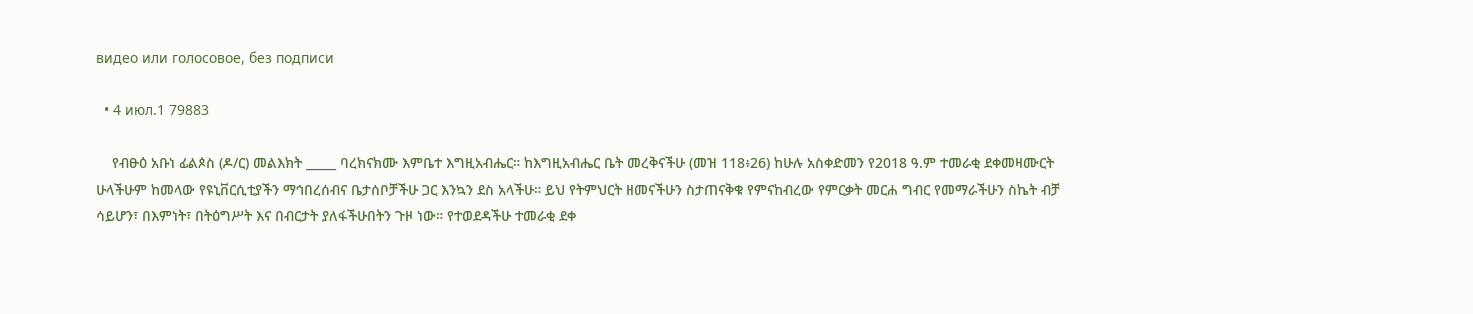видео или голосовое, без подписи

  • 4 июл.1 79883

    የብፁዕ አቡነ ፊልጶስ (ዶ/ር) መልእክት _____ ባረክናክሙ እምቤተ እግዚአብሔር። ከእግዚአብሔር ቤት መረቅናችሁ (መዝ 118፥26) ከሁሉ አስቀድመን የ2018 ዓ.ም ተመራቂ ደቀመዛሙርት ሁላችሁም ከመላው የዩኒቨርሲቲያችን ማኅበረሰብና ቤታሰቦቻችሁ ጋር እንኳን ደስ አላችሁ። ይህ የትምህርት ዘመናችሁን ስታጠናቅቁ የምናከብረው የምርቃት መርሐ ግብር የመማራችሁን ስኬት ብቻ ሳይሆን፣ በእምነት፣ በትዕግሥት እና በብርታት ያለፋችሁበትን ጉዞ ነው። የተወደዳችሁ ተመራቂ ደቀ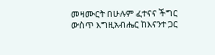መዛሙርት በሁሉም ፈተናና ችግር ውስጥ እግዚአብሔር ከእናንተ ጋር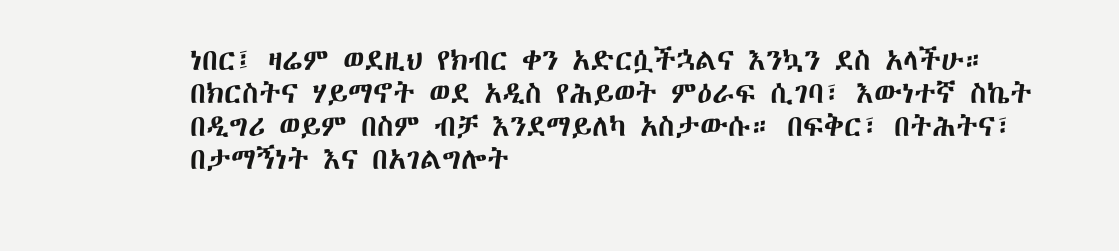ነበር፤ ዛሬም ወደዚህ የክብር ቀን አድርሷችኋልና እንኳን ደስ አላችሁ። በክርስትና ሃይማኖት ወደ አዲስ የሕይወት ምዕራፍ ሲገባ፣ እውነተኛ ስኬት በዲግሪ ወይም በስም ብቻ እንደማይለካ አስታውሱ። በፍቅር፣ በትሕትና፣ በታማኝነት እና በአገልግሎት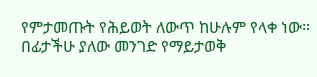የምታመጡት የሕይወት ለውጥ ከሁሉም የላቀ ነው። በፊታችሁ ያለው መንገድ የማይታወቅ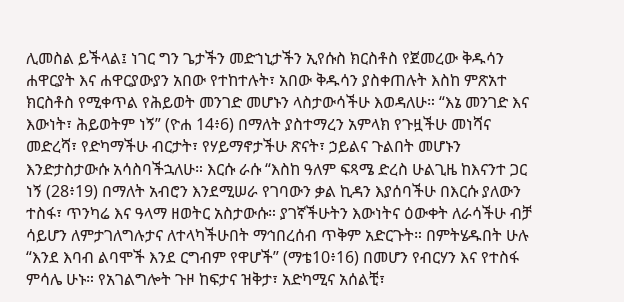ሊመስል ይችላል፤ ነገር ግን ጌታችን መድኀኒታችን ኢየሱስ ክርስቶስ የጀመረው ቅዱሳን ሐዋርያት እና ሐዋርያውያን አበው የተከተሉት፣ አበው ቅዱሳን ያስቀጠሉት እስከ ምጽአተ ክርስቶስ የሚቀጥል የሕይወት መንገድ መሆኑን ላስታውሳችሁ እወዳለሁ። “እኔ መንገድ እና እውነት፣ ሕይወትም ነኝ” (ዮሐ 14፥6) በማለት ያስተማረን አምላክ የጉዟችሁ መነሻና መድረሻ፣ የድካማችሁ ብርታት፣ የሃይማኖታችሁ ጽናት፣ ኃይልና ጉልበት መሆኑን እንድታስታውሱ አሳስባችኋለሁ። እርሱ ራሱ “እስከ ዓለም ፍጻሜ ድረስ ሁልጊዜ ከእናንተ ጋር ነኝ (28፥19) በማለት አብሮን እንደሚሠራ የገባውን ቃል ኪዳን እያሰባችሁ በእርሱ ያለውን ተስፋ፣ ጥንካሬ እና ዓላማ ዘወትር አስታውሱ። ያገኛችሁትን እውነትና ዕውቀት ለራሳችሁ ብቻ ሳይሆን ለምታገለግሉታና ለተላካችሁበት ማኅበረሰብ ጥቅም አድርጉት። በምትሄዱበት ሁሉ “እንደ እባብ ልባሞች እንደ ርግብም የዋሆች” (ማቴ10፥16) በመሆን የብርሃን እና የተስፋ ምሳሌ ሁኑ። የአገልግሎት ጉዞ ከፍታና ዝቅታ፣ አድካሚና አሰልቺ፣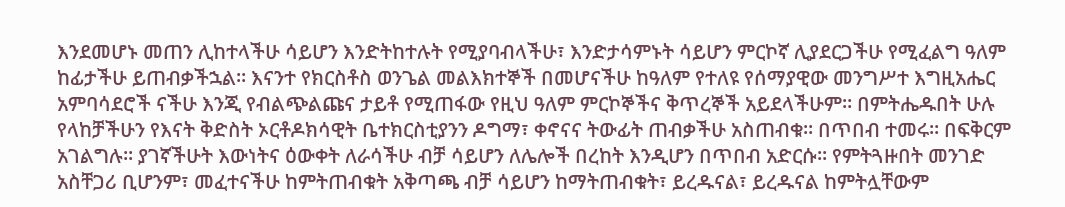እንደመሆኑ መጠን ሊከተላችሁ ሳይሆን እንድትከተሉት የሚያባብላችሁ፣ እንድታሳምኑት ሳይሆን ምርኮኛ ሊያደርጋችሁ የሚፈልግ ዓለም ከፊታችሁ ይጠብቃችኋል። እናንተ የክርስቶስ ወንጌል መልእክተኞች በመሆናችሁ ከዓለም የተለዩ የሰማያዊው መንግሥተ እግዚአሔር አምባሳደሮች ናችሁ እንጂ የብልጭልጩና ታይቶ የሚጠፋው የዚህ ዓለም ምርኮኞችና ቅጥረኞች አይደላችሁም። በምትሔዱበት ሁሉ የላከቻችሁን የእናት ቅድስት ኦርቶዶክሳዊት ቤተክርስቲያንን ዶግማ፣ ቀኖናና ትውፊት ጠብቃችሁ አስጠብቁ። በጥበብ ተመሩ። በፍቅርም አገልግሉ። ያገኛችሁት እውነትና ዕውቀት ለራሳችሁ ብቻ ሳይሆን ለሌሎች በረከት እንዲሆን በጥበብ አድርሱ። የምትጓዙበት መንገድ አስቸጋሪ ቢሆንም፣ መፈተናችሁ ከምትጠብቁት አቅጣጫ ብቻ ሳይሆን ከማትጠብቁት፣ ይረዱናል፣ ይረዱናል ከምትሏቸውም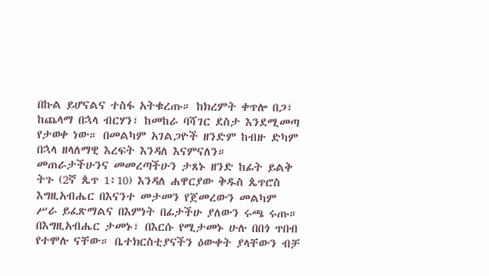በኩል ይሆናልና ተስፋ አትቁረጡ። ከክረምት ቀጥሎ በጋ፣ ከጨላማ በኋላ ብርሃን፣ ከመከራ ባሻገር ደስታ እንደሚመጣ የታወቀ ነው። በመልካም አገልጋዮች ዘንድም ከብዙ ድካም በኋላ ዘላለማዊ እረፍት እንዳለ እናምናለን። መጠራታችሁንና መመረጣችሁን ታጸኑ ዘንድ ከፊት ይልቅ ትጉ (2ኛ ጴጥ 1፥10) እንዳለ ሐዋርያው ቅዱስ ጴጥሮስ እግዚአብሔር በእናንተ መታመን የጀመረውን መልካም ሥራ ይፈጽማልና በእምነት በፊታችሁ ያለውን ሩጫ ሩጡ። በእግዚአብሔር ታመኑ፣ በእርሱ የሚታመኑ ሁሉ በበጎ ጥበብ የተሞሉ ናቸው። ቤተክርስቲያናችን ዕውቀት ያላቸውን ብቻ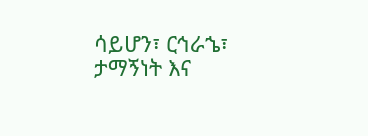ሳይሆን፣ ርኅራኄ፣ ታማኝነት እና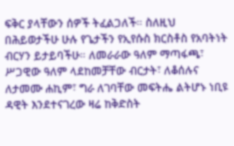ፍቅር ያላቸውን ሰዎች ትፈልጋለች። ስለዚህ በሕይወታችሁ ሁሉ የጌታችን የኢየሱስ ክርስቶስ የአባትነት ብርሃን ይታይባችሁ። ለመራራው ዓለም ማጣፋጫ፣ ሥጋዊው ዓለም ላደከመቻቸው ብርታት፣ ለቆሰሉና ለታመሙ ሐኪም፣ ግራ ለገባቸው መፍትሔ ልትሆኑ ነቢዩ ዳዊት እንደተናገረው ዛሬ ከቅድስት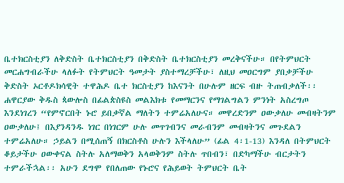ቤተክርስቲያን ለቅድስት ቤተክርስቲያን በቅድስት ቤተክርስቲያን መረቅናችሁ። በየትምህርት መርሐግብራችሁ ላለፉት የትምህርት ዓመታት ያስተማረቻችሁ፣ ለዚህ መዐርግም ያበቃቻችሁ ቅድስት ኦርቶዶክሳዊት ተዋሕዶ ቤተ ክርስቲያን ከእናንት በሁሉም ዘርፍ ብዙ ትጠብቃለች፡፡ ሐዋርያው ቅዱስ ጳውሎስ በፊልጵስዩስ መልእክቱ የመማርንና የማገልግልን ምንነት አስረግጦ እንደነገረን “የምኖርበት ኑሮ ይበቃኛል ማለትን ተምሬአለሁና። መዋረድንም ዐውቃለሁ መብዛትንም ዐውቃለሁ፤ በእያንዳንዱ ነገር በነገርም ሁሉ መጥገብንና መራብንም መብዛትንና መጉደልን ተምሬአለሁ። ኃይልን በሚሰጠኝ በክርስቶስ ሁሉን እችላለሁ” (ፊል 4፡1-13) እንዳለ በትምህርት ቆይታችሁ ዐውቀናል ስትሉ አለማወቅን አላወቅንም ስትሉ ጥበብን፣ በድካማችሁ ብርታትን ተምራችኋል፡፡ አሁን ደግሞ የበለጠው የኑሮና የሕይወት ትምህርት ቤት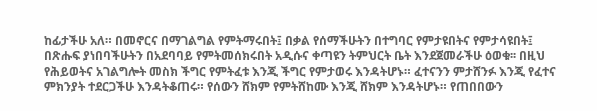ከፊታችሁ አለ። በመኖርና በማገልግል የምትማሩበት፤ በቃል የሰማችሁትን በተግባር የምታዩበትና የምታሳዩበት፤ በጽሑፍ ያነበባችሁትን በአደባባይ የምትመሰክሩበት አዲሱና ቀጣዩን ትምህርት ቤት እንደጀመራችሁ ዕወቁ፡፡ በዚህ የሕይወትና አገልግሎት መስክ ችግር የምትፈቱ እንጂ ችግር የምታወሩ እንዳትሆኑ። ፈተናንን ምታሸንፉ እንጂ የፈተና ምክንያት ተደርጋችሁ እንዳትቆጠሩ። የሰውን ሸክም የምትሸከሙ እንጂ ሸክም እንዳትሆኑ። የጠበበውን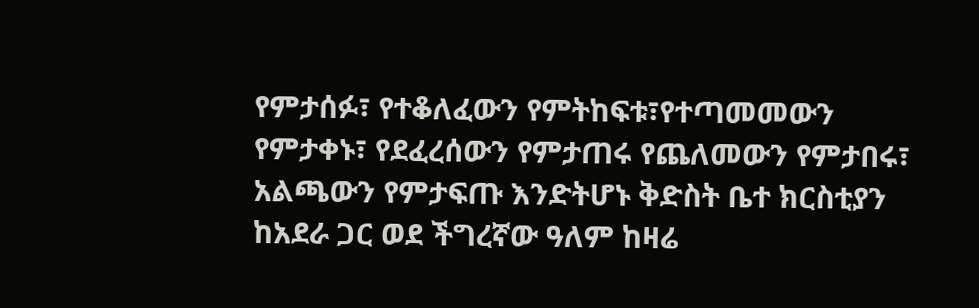የምታሰፉ፣ የተቆለፈውን የምትከፍቱ፣የተጣመመውን የምታቀኑ፣ የደፈረሰውን የምታጠሩ የጨለመውን የምታበሩ፣ አልጫውን የምታፍጡ እንድትሆኑ ቅድስት ቤተ ክርስቲያን ከአደራ ጋር ወደ ችግረኛው ዓለም ከዛሬ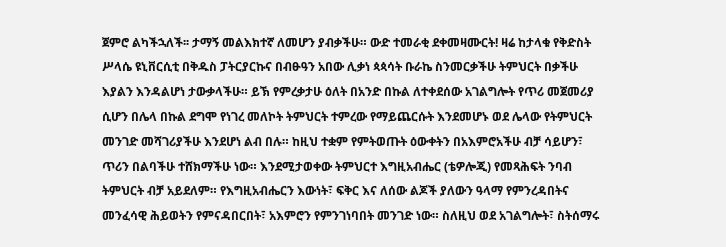ጀምሮ ልካችኋለች፡፡ ታማኝ መልእክተኛ ለመሆን ያብቃችሁ። ውድ ተመራቂ ደቀመዛሙርት! ዛሬ ከታላቁ የቅድስት ሥላሴ ዩኒቨርሲቲ በቅዱስ ፓትርያርኩና በብፁዓን አበው ሊቃነ ጳጳሳት ቡራኬ ስንመርቃችሁ ትምህርት በቃችሁ እያልን እንዳልሆነ ታውቃላችሁ። ይኽ የምረቃታሁ ዕለት በአንድ በኩል ለተቀደሰው አገልግሎት የጥሪ መጀመሪያ ሲሆን በሌላ በኩል ደግሞ የነገረ መለኮት ትምህርት ተምረው የማይጨርሱት እንደመሆኑ ወደ ሌላው የትምህርት መንገድ መሻገሪያችሁ እንደሆነ ልብ በሉ። ከዚህ ተቋም የምትወጡት ዕውቀትን በአእምሮአችሁ ብቻ ሳይሆን፣ ጥሪን በልባችሁ ተሸክማችሁ ነው። እንደሚታወቀው ትምህርተ እግዚአብሔር (ቴዎሎጂ) የመጻሕፍት ንባብ ትምህርት ብቻ አይደለም። የእግዚአብሔርን እውነት፣ ፍቅር እና ለሰው ልጆች ያለውን ዓላማ የምንረዳበትና መንፈሳዊ ሕይወትን የምናዳበርበት፣ አእምሮን የምንገነባበት መንገድ ነው። ስለዚህ ወደ አገልግሎት፣ ስትሰማሩ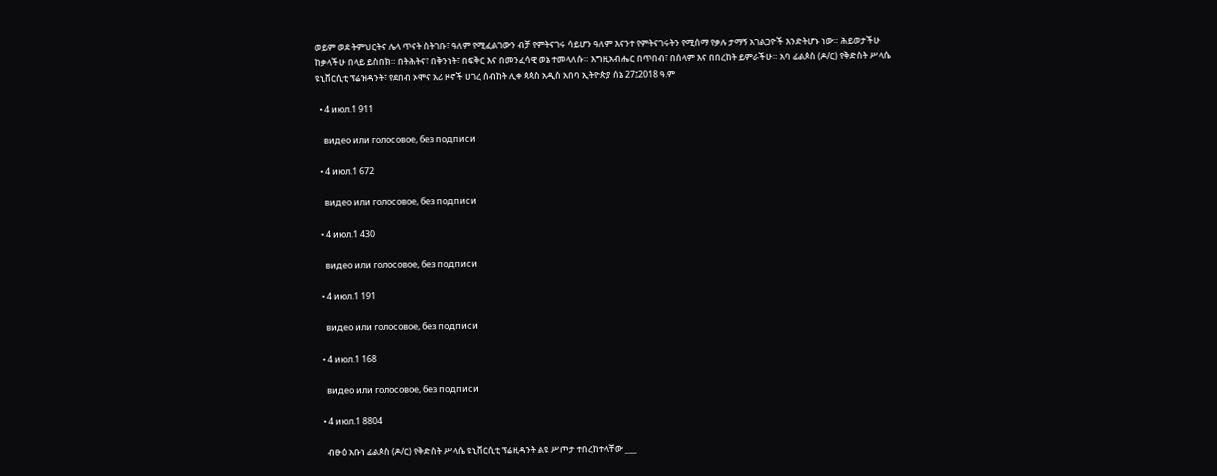ወይም ወደ ትምህርትና ሌላ ጥናት ስትገቡ፣ ዓለም የሚፈልገውን ብቻ የምትናገሩ ሳይሆን ዓለም እናንተ የምትናገሩትን የሚሰማ የቃሉ ታማኝ አገልጋዮች እንድትሆኑ ነው። ሕይወታችሁ ከቃላችሁ በላይ ይስበክ። በትሕትና፣ በቅንነት፣ በፍቅር እና በመንፈሳዊ ወኔ ተመላለሱ። እግዚአብሔር በጥበብ፣ በሰላም እና በበረከት ይምራችሁ። አባ ፊልጶስ (ዶ/ር) የቅድስት ሥላሴ ዩኒቨርሲቲ ፕሬዝዳንት፣ የደበብ ኦሞና አሪ ዞኖች ሀገረ ሰብከት ሊቀ ጳጳስ አዲስ አበባ ኢትዮጵያ ሰኔ 27፤2018 ዓ.ም

  • 4 июл.1 911

    видео или голосовое, без подписи

  • 4 июл.1 672

    видео или голосовое, без подписи

  • 4 июл.1 430

    видео или голосовое, без подписи

  • 4 июл.1 191

    видео или голосовое, без подписи

  • 4 июл.1 168

    видео или голосовое, без подписи

  • 4 июл.1 8804

    ብፁዕ አቡነ ፊልጶስ (ዶ/ር) የቅድስት ሥላሴ ዩኒቨርሲቲ ፕሬዚዳንት ልዩ ሥጦታ ተበረከተላቸው ___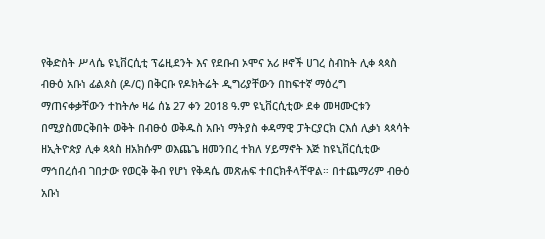የቅድስት ሥላሴ ዩኒቨርሲቲ ፕሬዚደንት እና የደቡብ ኦሞና አሪ ዞኖች ሀገረ ስብከት ሊቀ ጳጳስ ብፁዕ አቡነ ፊልጶስ (ዶ/ር) በቅርቡ የዶክትሬት ዲግሪያቸውን በከፍተኛ ማዕረግ ማጠናቀቃቸውን ተከትሎ ዛሬ ሰኔ 27 ቀን 2018 ዓ.ም ዩኒቨርሲቲው ደቀ መዛሙርቱን በሚያስመርቅበት ወቅት በብፁዕ ወቅዱስ አቡነ ማትያስ ቀዳማዊ ፓትርያርክ ርእሰ ሊቃነ ጳጳሳት ዘኢትዮጵያ ሊቀ ጳጳስ ዘአክሱም ወእጨጌ ዘመንበረ ተክለ ሃይማኖት እጅ ከዩኒቨርሲቲው ማኅበረሰብ ገበታው የወርቅ ቅብ የሆነ የቅዳሴ መጽሐፍ ተበርክቶላቸዋል። በተጨማሪም ብፁዕ አቡነ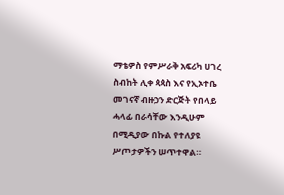ማቴዎስ የምሥራቅ አፍሪካ ሀገረ ስብከት ሊቀ ጳጳስ እና የኢኦተቤ መገናኛ ብዙኃን ድርጅት የበላይ ሓላፊ በራሳቸው እንዲሁም በሚዲያው በኩል የተለያዩ ሥጦታዎችን ሠጥተዋል።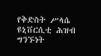የቅድስት ሥላሴ ዩኒቨርሲቲ ሕዝብ ግንኙነት